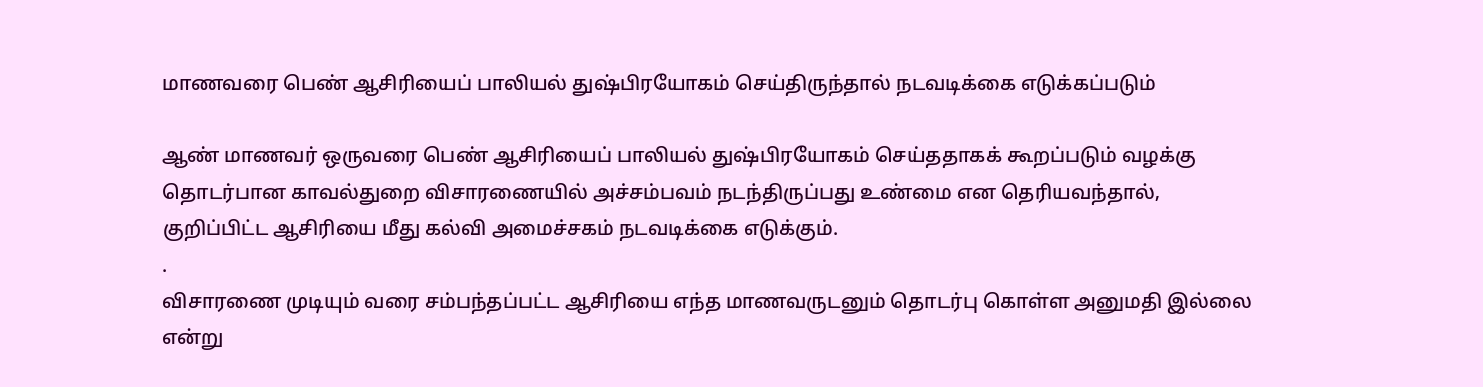மாணவரை பெண் ஆசிரியைப் பாலியல் துஷ்பிரயோகம் செய்திருந்தால் நடவடிக்கை எடுக்கப்படும்

ஆண் மாணவர் ஒருவரை பெண் ஆசிரியைப் பாலியல் துஷ்பிரயோகம் செய்ததாகக் கூறப்படும் வழக்கு தொடர்பான காவல்துறை விசாரணையில் அச்சம்பவம் நடந்திருப்பது உண்மை என தெரியவந்தால், குறிப்பிட்ட ஆசிரியை மீது கல்வி அமைச்சகம் நடவடிக்கை எடுக்கும்.
.
விசாரணை முடியும் வரை சம்பந்தப்பட்ட ஆசிரியை எந்த மாணவருடனும் தொடர்பு கொள்ள அனுமதி இல்லை என்று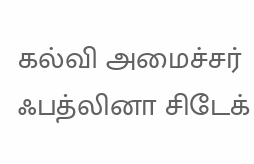கல்வி அமைச்சர் ஃபத்லினா சிடேக்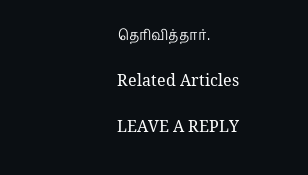தெரிவித்தார்.

Related Articles

LEAVE A REPLY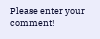Please enter your comment!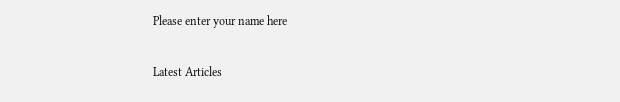Please enter your name here

Latest Articles